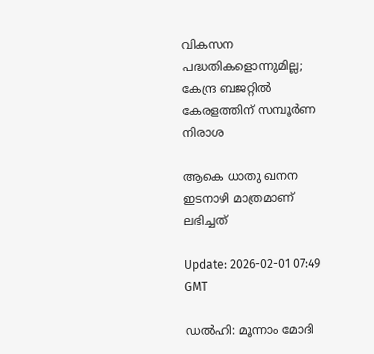വികസന പദ്ധതികളൊന്നുമില്ല; കേന്ദ്ര ബജറ്റിൽ കേരളത്തിന് സമ്പൂര്‍ണ നിരാശ

ആകെ ധാതു ഖനന ഇടനാഴി മാത്രമാണ് ലഭിച്ചത്

Update: 2026-02-01 07:49 GMT

ഡൽഹി: മൂന്നാം മോദി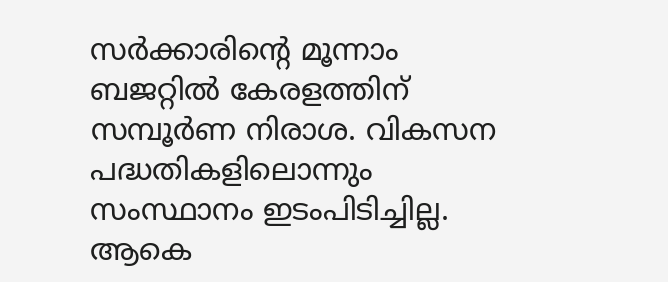സര്‍ക്കാരിന്‍റെ മൂന്നാം ബജറ്റിൽ കേരളത്തിന് സമ്പൂര്‍ണ നിരാശ. വികസന പദ്ധതികളിലൊന്നും സംസ്ഥാനം ഇടംപിടിച്ചില്ല. ആകെ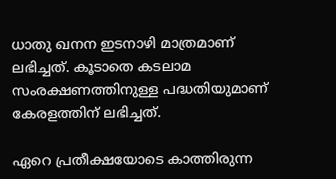ധാതു ഖനന ഇടനാഴി മാത്രമാണ് ലഭിച്ചത്. കൂടാതെ കടലാമ സംരക്ഷണത്തിനുള്ള പദ്ധതിയുമാണ് കേരളത്തിന് ലഭിച്ചത്.

ഏറെ പ്രതീക്ഷയോടെ കാത്തിരുന്ന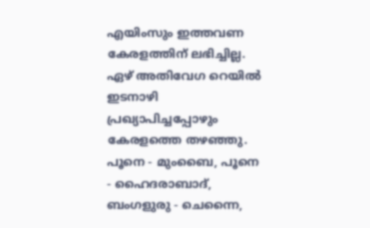എയിംസും ഇത്തവണ കേരളത്തിന് ലഭിച്ചില്ല. ഏഴ് അതിവേഗ റെയിൽ ഇടനാഴി പ്രഖ്യാപിച്ചപ്പോഴും കേരളത്തെ തഴഞ്ഞു. പൂനെ - മുംബൈ, പൂനെ - ഹൈദരാബാദ്, ബംഗളുരു - ചെന്നൈ,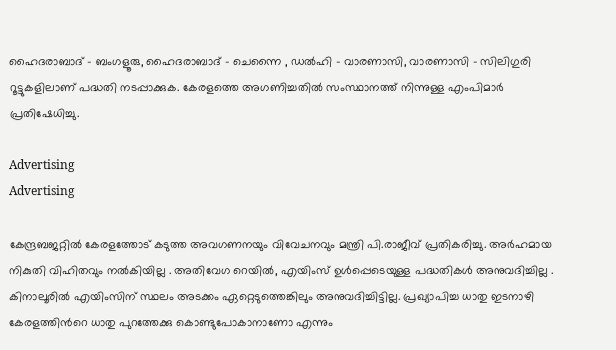ഹൈദരാബാദ് - ബംഗളൂരു, ഹൈദരാബാദ് - ചെന്നൈ , ഡൽഹി - വാരണാസി, വാരണാസി - സിലിഗുരി റൂട്ടുകളിലാണ് പദ്ധതി നടപ്പാക്കുക. കേരളത്തെ അഗണിച്ചതിൽ സംസ്ഥാനത്ത് നിന്നുള്ള എംപിമാർ പ്രതിഷേധിച്ചു.

Advertising
Advertising

കേന്ദ്രബജറ്റിൽ കേരളത്തോട് കടുത്ത അവഗണനയും വിവേചനവും മന്ത്രി പി.രാജീവ് പ്രതികരിച്ചു. അർഹമായ നികുതി വിഹിതവും നൽകിയില്ല . അതിവേഗ റെയിൽ, എയിംസ് ഉൾപ്പെടെയുള്ള പദ്ധതികൾ അനുവദിച്ചില്ല . കിനാലൂരിൽ എയിംസിന് സ്ഥലം അടക്കം ഏറ്റെടുത്തെങ്കിലും അനുവദിച്ചിട്ടില്ല. പ്രഖ്യാപിച്ച ധാതു ഇടനാഴി കേരളത്തിന്‍റെ ധാതു പുറത്തേക്കു കൊണ്ടുപോകാനാണോ എന്നും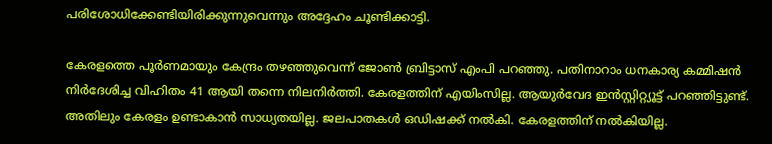പരിശോധിക്കേണ്ടിയിരിക്കുന്നുവെന്നും അദ്ദേഹം ചൂണ്ടിക്കാട്ടി.

കേരളത്തെ പൂർണമായും കേന്ദ്രം തഴഞ്ഞുവെന്ന് ജോൺ ബ്രിട്ടാസ് എംപി പറഞ്ഞു. പതിനാറാം ധനകാര്യ കമ്മിഷൻ നിർദേശിച്ച വിഹിതം 41 ആയി തന്നെ നിലനിർത്തി. കേരളത്തിന് എയിംസില്ല. ആയുര്‍വേദ ഇൻസ്റ്റിറ്റ്യൂട്ട് പറഞ്ഞിട്ടുണ്ട്. അതിലും കേരളം ഉണ്ടാകാൻ സാധ്യതയില്ല. ജലപാതകൾ ഒഡിഷക്ക് നൽകി. കേരളത്തിന് നൽകിയില്ല.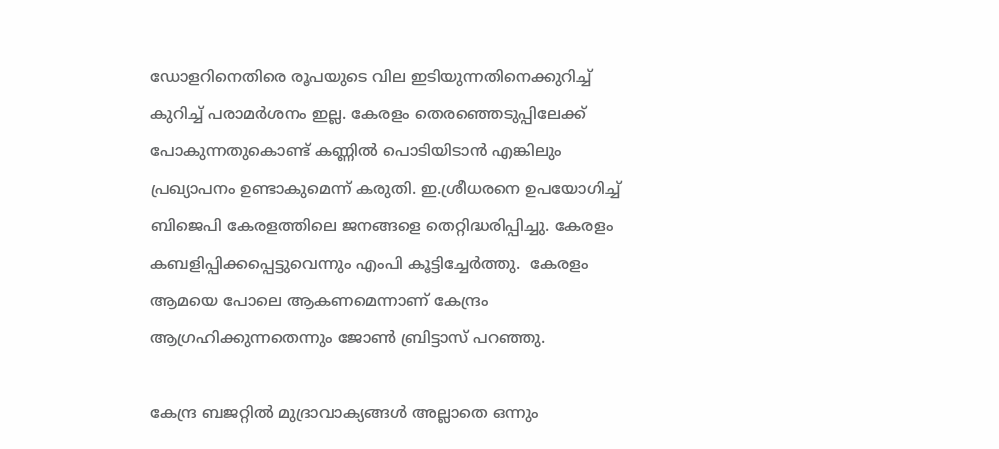ഡോളറിനെതിരെ രൂപയുടെ വില ഇടിയുന്നതിനെക്കുറിച്ച് കുറിച്ച് പരാമർശനം ഇല്ല. കേരളം തെരഞ്ഞെടുപ്പിലേക്ക് പോകുന്നതുകൊണ്ട് കണ്ണിൽ പൊടിയിടാൻ എങ്കിലും പ്രഖ്യാപനം ഉണ്ടാകുമെന്ന് കരുതി. ഇ.ശ്രീധരനെ ഉപയോഗിച്ച് ബിജെപി കേരളത്തിലെ ജനങ്ങളെ തെറ്റിദ്ധരിപ്പിച്ചു. കേരളം കബളിപ്പിക്കപ്പെട്ടുവെന്നും എംപി കൂട്ടിച്ചേര്‍ത്തു.  കേരളം ആമയെ പോലെ ആകണമെന്നാണ് കേന്ദ്രം ആഗ്രഹിക്കുന്നതെന്നും ജോൺ ബ്രിട്ടാസ് പറഞ്ഞു.

കേന്ദ്ര ബജറ്റിൽ മുദ്രാവാക്യങ്ങൾ അല്ലാതെ ഒന്നും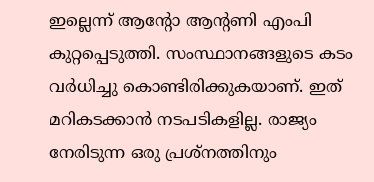ഇല്ലെന്ന് ആന്‍റോ ആന്‍റണി എംപി കുറ്റപ്പെടുത്തി. സംസ്ഥാനങ്ങളുടെ കടം വർധിച്ചു കൊണ്ടിരിക്കുകയാണ്. ഇത് മറികടക്കാൻ നടപടികളില്ല. രാജ്യം നേരിടുന്ന ഒരു പ്രശ്നത്തിനും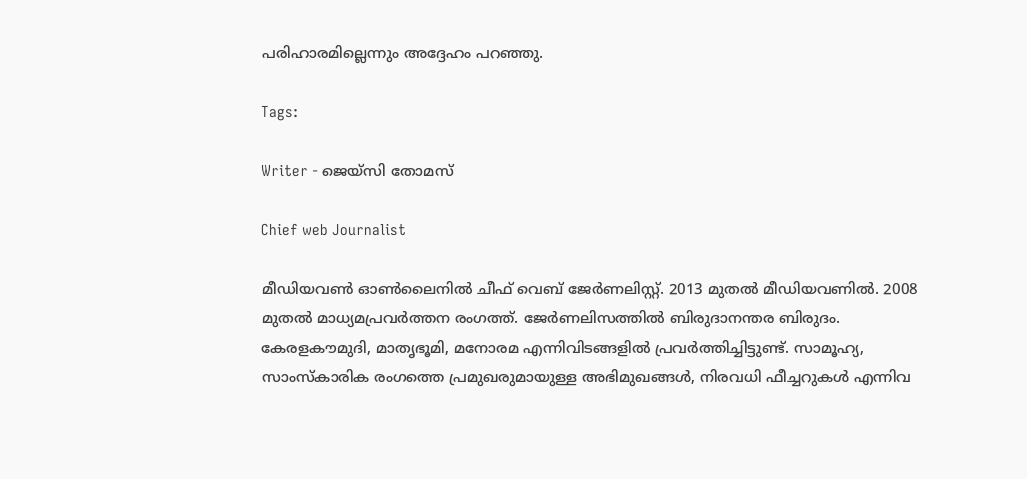പരിഹാരമില്ലെന്നും അദ്ദേഹം പറഞ്ഞു.

Tags:

Writer - ജെയ്സി തോമസ്

Chief web Journalist

മീഡിയവൺ ഓൺലൈനിൽ ചീഫ് വെബ് ജേർണലിസ്റ്റ്. 2013 മുതൽ മീഡിയവണിൽ. 2008 മുതൽ മാധ്യമപ്രവർത്തന രംഗത്ത്. ജേർണലിസത്തിൽ ബിരുദാനന്തര ബിരുദം. കേരളകൗമുദി, മാതൃഭൂമി, മനോരമ എന്നിവിടങ്ങളിൽ പ്രവർത്തിച്ചിട്ടുണ്ട്. സാമൂഹ്യ, സാംസ്‌കാരിക രംഗത്തെ പ്രമുഖരുമായുള്ള അഭിമുഖങ്ങൾ, നിരവധി ഫീച്ചറുകൾ എന്നിവ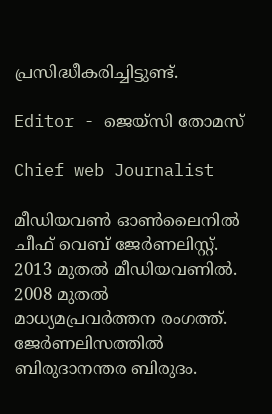പ്രസിദ്ധീകരിച്ചിട്ടുണ്ട്.

Editor - ജെയ്സി തോമസ്

Chief web Journalist

മീഡിയവൺ ഓൺലൈനിൽ ചീഫ് വെബ് ജേർണലിസ്റ്റ്. 2013 മുതൽ മീഡിയവണിൽ. 2008 മുതൽ മാധ്യമപ്രവർത്തന രംഗത്ത്. ജേർണലിസത്തിൽ ബിരുദാനന്തര ബിരുദം.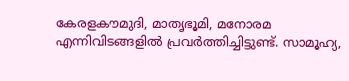കേരളകൗമുദി, മാതൃഭൂമി, മനോരമ എന്നിവിടങ്ങളിൽ പ്രവർത്തിച്ചിട്ടുണ്ട്. സാമൂഹ്യ,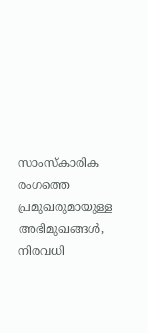സാംസ്‌കാരിക രംഗത്തെ പ്രമുഖരുമായുള്ള അഭിമുഖങ്ങൾ, നിരവധി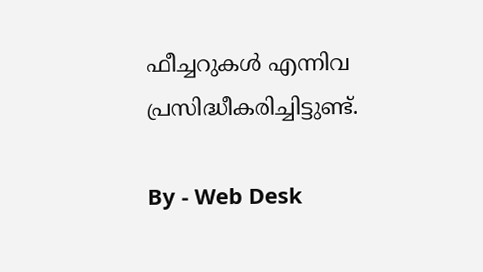ഫീച്ചറുകൾ എന്നിവ പ്രസിദ്ധീകരിച്ചിട്ടുണ്ട്.

By - Web Desk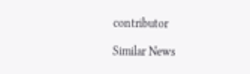contributor

Similar News